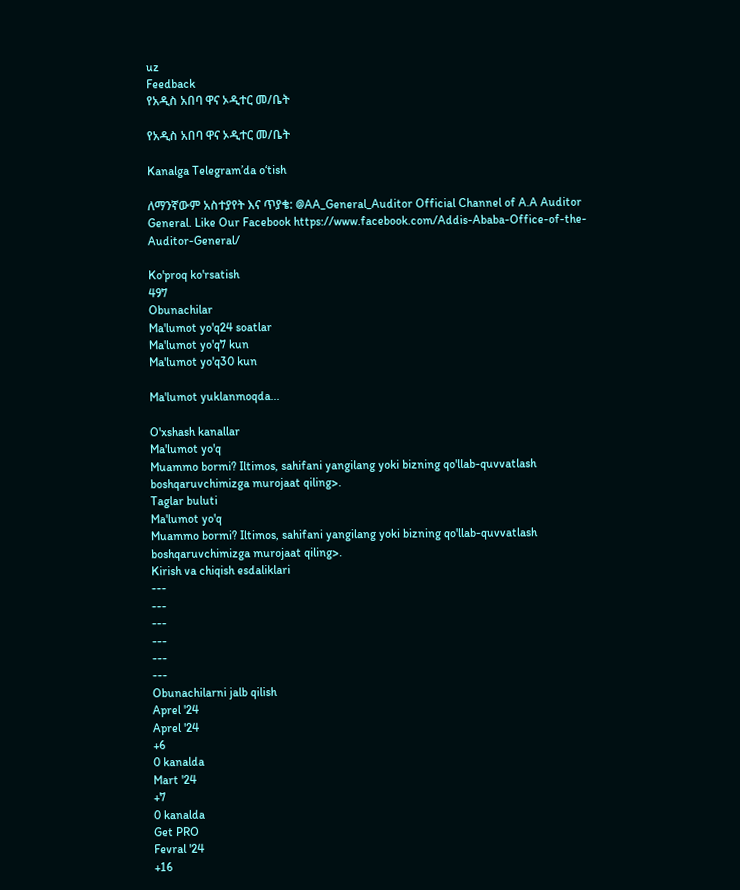uz
Feedback
የአዲስ አበባ ዋና ኦዲተር መ/ቤት

የአዲስ አበባ ዋና ኦዲተር መ/ቤት

Kanalga Telegram’da o‘tish

ለማንኛውም አስተያየት እና ጥያቄ: @AA_General_Auditor Official Channel of A.A Auditor General. Like Our Facebook https://www.facebook.com/Addis-Ababa-Office-of-the-Auditor-General/

Ko'proq ko'rsatish
497
Obunachilar
Ma'lumot yo'q24 soatlar
Ma'lumot yo'q7 kun
Ma'lumot yo'q30 kun

Ma'lumot yuklanmoqda...

O'xshash kanallar
Ma'lumot yo'q
Muammo bormi? Iltimos, sahifani yangilang yoki bizning qo'llab-quvvatlash boshqaruvchimizga murojaat qiling>.
Taglar buluti
Ma'lumot yo'q
Muammo bormi? Iltimos, sahifani yangilang yoki bizning qo'llab-quvvatlash boshqaruvchimizga murojaat qiling>.
Kirish va chiqish esdaliklari
---
---
---
---
---
---
Obunachilarni jalb qilish
Aprel '24
Aprel '24
+6
0 kanalda
Mart '24
+7
0 kanalda
Get PRO
Fevral '24
+16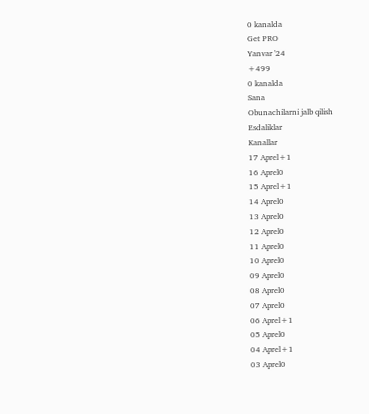0 kanalda
Get PRO
Yanvar '24
+499
0 kanalda
Sana
Obunachilarni jalb qilish
Esdaliklar
Kanallar
17 Aprel+1
16 Aprel0
15 Aprel+1
14 Aprel0
13 Aprel0
12 Aprel0
11 Aprel0
10 Aprel0
09 Aprel0
08 Aprel0
07 Aprel0
06 Aprel+1
05 Aprel0
04 Aprel+1
03 Aprel0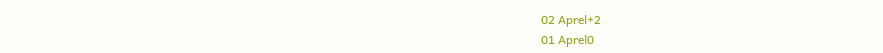02 Aprel+2
01 Aprel0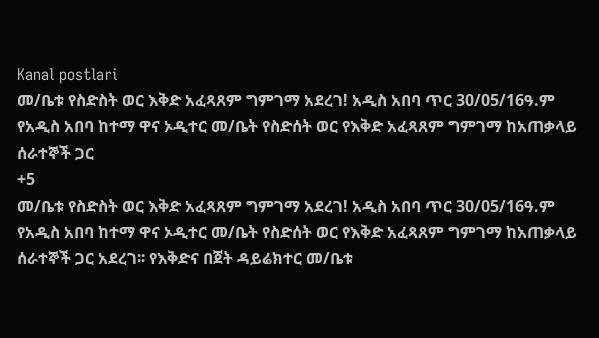Kanal postlari
መ/ቤቱ የስድስት ወር እቅድ አፈጻጸም ግምገማ አደረገ! አዲስ አበባ ጥር 30/05/16ዓ.ም የአዲስ አበባ ከተማ ዋና ኦዲተር መ/ቤት የስድሰት ወር የእቅድ አፈጻጸም ግምገማ ከአጠቃላይ ሰራተኞች ጋር
+5
መ/ቤቱ የስድስት ወር እቅድ አፈጻጸም ግምገማ አደረገ! አዲስ አበባ ጥር 30/05/16ዓ.ም የአዲስ አበባ ከተማ ዋና ኦዲተር መ/ቤት የስድሰት ወር የእቅድ አፈጻጸም ግምገማ ከአጠቃላይ ሰራተኞች ጋር አደረገ፡፡ የእቅድና በጀት ዳይሬክተር መ/ቤቱ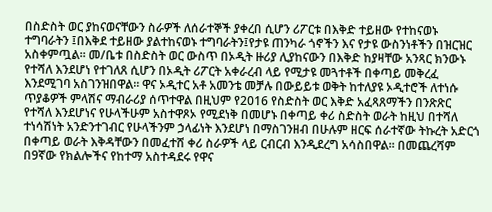በስድስት ወር ያከናወናቸውን ስራዎች ለሰራተኞች ያቀረበ ሲሆን ሪፖርቱ በእቅድ ተይዘው የተከናወኑ ተግባራትን ፤በእቅደ ተይዘው ያልተከናወኑ ተግባራትን፤የታዩ ጠንካራ ጎኖችን እና የታዩ ውስንነቶችን በዝርዝር አስቀምጧል፡፡ መ/ቤቱ በስድስት ወር ውስጥ በኦዲት ዙሪያ ሊያከናውን በእቅድ ከያዛቸው አንጻር ክንውኑ የተሻለ እንደሆነ የተገለጸ ሲሆን በኦዲት ሪፖርት አቀራረብ ላይ የሚታዩ መጓተቶች በቀጣይ መቅረፈ እንደሚገባ አስገንዝበዋል፡፡ ዋና ኦዲተር አቶ አመንቴ መቻሉ በውይይቱ ወቅት ከተለያዩ ኦዲተሮች ለተነሱ ጥያቆዎች ምላሽና ማብራሪያ ሰጥተዋል በዚህም የ2016 የስድስት ወር እቅድ አፈጻጸማችን በንጽጽር የተሻለ እንደሆነና የሁላችሁም አስተዋጾኦ የሚደነቅ በመሆኑ በቀጣይ ቀሪ ስድስት ወራት ከዚህ በተሻለ ተነሳሽነት አንድንተገብር የሁላችንም ኃላፊነት እንደሆነ በማስገንዘብ በሁሉም ዘርፍ ሰራተኛው ትኩረት አድርጎ በቀጣይ ወራት እቅዳቸውን በመፈተሸ ቀሪ ስራዎች ላይ ርብርብ እንዲደረግ አሳስበዋል፡፡ በመጨረሻም በ9ኛው የክልሎችና የከተማ አስተዳደሩ የዋና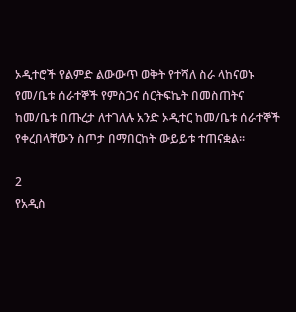ኦዲተሮች የልምድ ልውውጥ ወቅት የተሻለ ስራ ላከናወኑ የመ/ቤቱ ሰራተኞች የምስጋና ሰርትፍኬት በመስጠትና ከመ/ቤቱ በጡረታ ለተገለሉ አንድ ኦዲተር ከመ/ቤቱ ሰራተኞች የቀረበላቸውን ስጦታ በማበርከት ውይይቱ ተጠናቋል፡፡

2
የአዲስ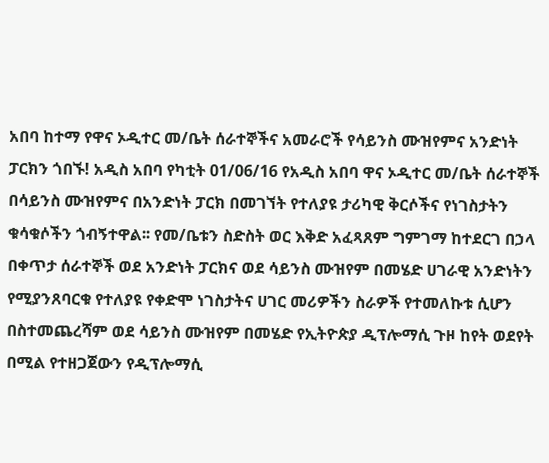አበባ ከተማ የዋና ኦዲተር መ/ቤት ሰራተኞችና አመራሮች የሳይንስ ሙዝየምና አንድነት ፓርክን ጎበኙ! አዲስ አበባ የካቲት 01/06/16 የአዲስ አበባ ዋና ኦዲተር መ/ቤት ሰራተኞች በሳይንስ ሙዝየምና በአንድነት ፓርክ በመገኘት የተለያዩ ታሪካዊ ቅርሶችና የነገስታትን ቁሳቁሶችን ጎብኝተዋል፡፡ የመ/ቤቱን ስድስት ወር እቅድ አፈጻጸም ግምገማ ከተደርገ በኃላ በቀጥታ ሰራተኞች ወደ አንድነት ፓርክና ወደ ሳይንስ ሙዝየም በመሄድ ሀገራዊ አንድነትን የሚያንጸባርቁ የተለያዩ የቀድሞ ነገስታትና ሀገር መሪዎችን ስራዎች የተመለኩቱ ሲሆን በስተመጨረሻም ወደ ሳይንስ ሙዝየም በመሄድ የኢትዮጵያ ዲፕሎማሲ ጉዞ ከየት ወደየት በሚል የተዘጋጀውን የዲፕሎማሲ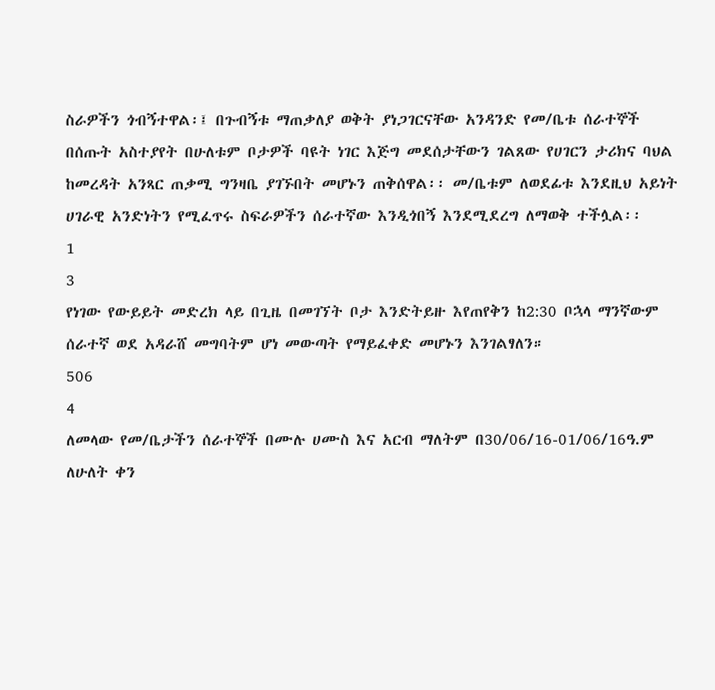ስራዎችን ጎብኝተዋል፡፤ በጉብኝቱ ማጠቃለያ ወቅት ያነጋገርናቸው አንዳንድ የመ/ቤቱ ሰራተኞች በሰጡት አስተያየት በሁለቱም ቦታዎች ባዩት ነገር እጅግ መደሰታቸውን ገልጸው የሀገርን ታሪክና ባህል ከመረዳት አንጻር ጠቃሚ ግንዛቤ ያገኙበት መሆኑን ጠቅሰዋል፡፡ መ/ቤቱም ለወደፊቱ እንደዚህ አይነት ሀገራዊ አንድነትን የሚፈጥሩ ስፍራዎችን ሰራተኛው እንዲጎበኝ እንደሚደረግ ለማወቅ ተችሏል፡፡
1
3
የነገው የውይይት መድረክ ላይ በጊዜ በመገኘት ቦታ እንድትይዙ እየጠየቅን ከ2:30 ቦኋላ ማንኛውም ሰራተኛ ወደ አዳራሸ መግባትም ሆነ መውጣት የማይፈቀድ መሆኑን እንገልፃለን።
506
4
ለመላው የመ/ቤታችን ሰራተኞች በሙሉ ሀሙስ እና አርብ ማለትም በ30/06/16-01/06/16ዓ.ም ለሁለት ቀን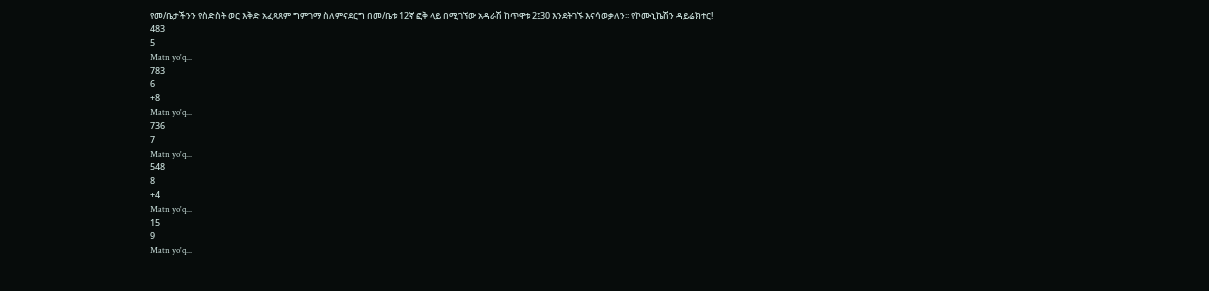የመ/ቤታችንን የስድስት ወር እቅድ አፈጻጸም ግምገማ ስለምናደርግ በመ/ቤቱ 12ኛ ፎቅ ላይ በሚገኘው አዳራሽ ከጥዋቱ 2፤30 እንደትገኙ እናሳወቃለን፡፡ የኮሙኒኬሽን ዳይሬክተር!
483
5
Matn yo'q...
783
6
+8
Matn yo'q...
736
7
Matn yo'q...
548
8
+4
Matn yo'q...
15
9
Matn yo'q...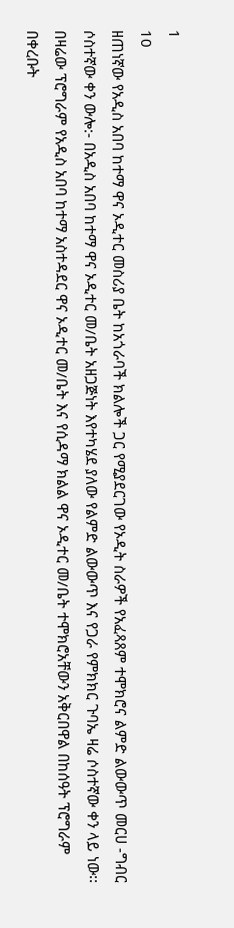1
10
ዘጠነኛው የአዲስ አበባ ከተማ ዋና ኦዲተር መስሪያ ቤት ከአጎራባች ክልሎች ጋር የሚያደርገው የኦዲት ስራዎች የአፈጻጸም ተሞክሮና ልምድ ልውውጥ መርሀ -ግብር ሶስተኛው ቀን ውሎ:- በአዲስ አበባ ከተማ ዋና ኦዲተር መ/ቤት አዘጋጅነት እየተካሄደ ያለው የልምድ ልውውጥ እና የጋራ የምክክር ጉባኤ ዛሬ ሶስተኛው ቀን ላይ ነው፡፡ በዛሬው ፕሮግራም የአዲስ አበባ ከተማ አስተዳደር ዋና ኦዲተር መ/ቤት እና የሲዳማ ክልል ዋና ኦዲተር መ/ቤት ተሞክሮአቸውን አቅርበዋል በከሰዓት ፕሮግራም በቀረቡት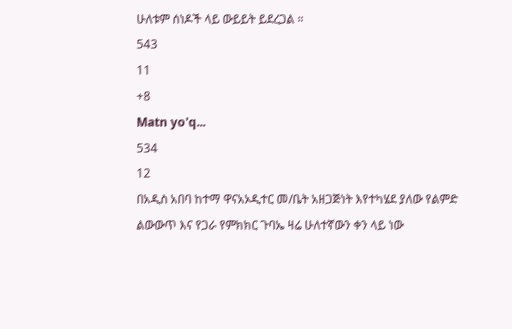ሁለቱም ሰነዶች ላይ ውይይት ይደረጋል ።
543
11
+8
Matn yo'q...
534
12
በአዲስ አበባ ከተማ ዋናአኦዲተር መ/ቤት አዘጋጅነት እየተካሄደ ያለው የልምድ ልውውጥ እና የጋራ የምክክር ጉባኤ ዛሬ ሁለተኛውን ቀን ላይ ነው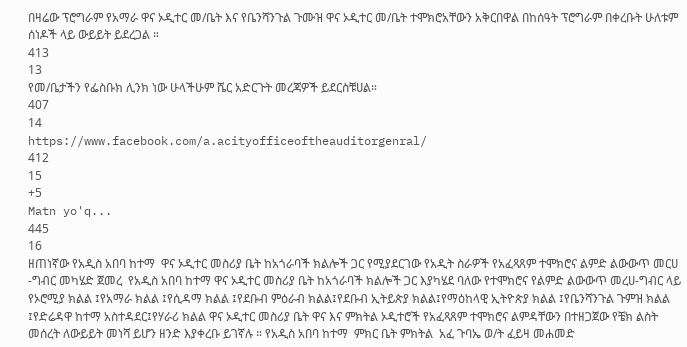በዛሬው ፕሮግራም የአማራ ዋና ኦዲተር መ/ቤት እና የቤንሻንጉል ጉሙዝ ዋና ኦዲተር መ/ቤት ተሞክሮአቸውን አቅርበዋል በከሰዓት ፕሮግራም በቀረቡት ሁለቱም ሰነዶች ላይ ውይይት ይደረጋል ።
413
13
የመ/ቤታችን የፌስቡክ ሊንክ ነው ሁላችሁም ሼር አድርጉት መረጃዎች ይደርስቹሀል።
407
14
https://www.facebook.com/a.acityofficeoftheauditorgenral/
412
15
+5
Matn yo'q...
445
16
ዘጠነኛው የአዲስ አበባ ከተማ  ዋና ኦዲተር መስሪያ ቤት ከአጎራባች ክልሎች ጋር የሚያደርገው የአዲት ስራዎች የአፈጻጸም ተሞክሮና ልምድ ልውውጥ መርሀ -ግብር መካሄድ ጀመረ  የአዲስ አበባ ከተማ ዋና ኦዲተር መስሪያ ቤት ከአጎራባች ክልሎች ጋር እያካሄደ ባለው የተሞክሮና የልምድ ልውውጥ መረሀ-ግብር ላይ የኦሮሚያ ክልል ፤የአማራ ክልል ፤የሲዳማ ክልል ፤የደቡብ ምዕራብ ክልል፤የደቡብ ኢትይጵያ ክልል፤የማዕከላዊ ኢትዮጵያ ክልል ፤የቤንሻንጉል ጉምዝ ክልል ፤የድሬዳዋ ከተማ አስተዳደር፤የሃራሪ ክልል ዋና ኦዲተር መስሪያ ቤት ዋና እና ምክትል ኦዲተሮች የአፈጻጸም ተሞክሮና ልምዳቸውን በተዘጋጀው የቼክ ልስት መሰረት ለውይይት መነሻ ይሆን ዘንድ እያቀረቡ ይገኛሉ ። የአዲስ አበባ ከተማ  ምክር ቤት ምክትል  አፈ ጉባኤ ወ/ት ፈይዛ መሐመድ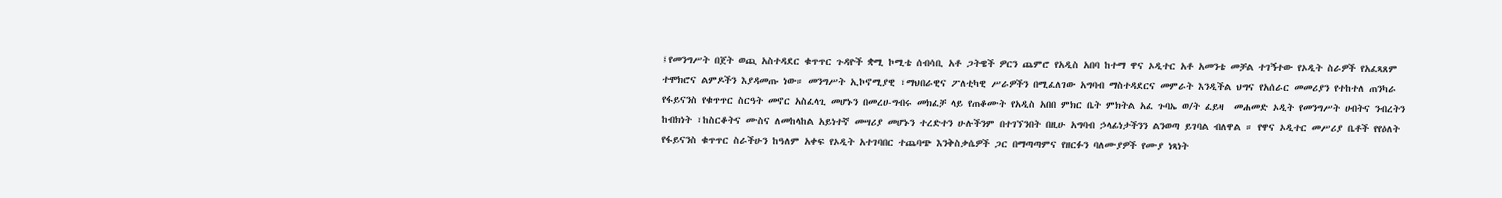፤የመንግሥት በጀት ወጪ አስተዳደር ቁጥጥር ጉዳዮች ቋሚ ኮሚቴ ሰብሳቢ አቶ ጋትዌች ዎርን ጨምሮ የአዲስ አበባ ከተማ ዋና ኦዲተር አቶ አመንቴ መቻል ተገኝተው የኦዲት ስራዎች የአፈጻጸም ተሞክሮና ልምዶችን እያዳመጡ ነው። መንግሥት ኢኮኖሚያዊ ፣ማህበራዊና ፖለቲካዊ ሥራዎችን በሚፈለገው አግባብ ማስተዳደርና መምራት እንዲችል ህግና የአሰራር መመሪያን የተከተለ ጠንካራ የፋይናንስ የቁጥጥር ስርዓት መኖር አስፈላጊ መሆኑን በመረሀ-ግብሩ መክፈቻ ላይ የጠቆሙት የአዲስ አበበ ምክር ቤት ምክትል አፈ ጉባኤ ወ/ት ፈይዛ  መሐመድ ኦዲት የመንግሥት ሀብትና ንብረትን ከብክነት ፣ከስርቆትና ሙስና ለመከላከል አይነተኛ መሣሪያ መሆኑን ተረድተን ሁሉችንም በተገኘንበት በዚሁ አግባብ ኃላፊነታችንን ልንወጣ ይገባል ብለዋል ። የዋና ኦዲተር መሥሪያ ቤቶች የየዕለት የፋይናንስ ቁጥጥር ስራችሁን ከዓለም አቀፍ የኦዲት አተገባበር ተጨባጭ እንቅስቃሴዎች ጋር በማጣጣምና የዘርፉን ባለሙያዎች የሙያ ነጻነት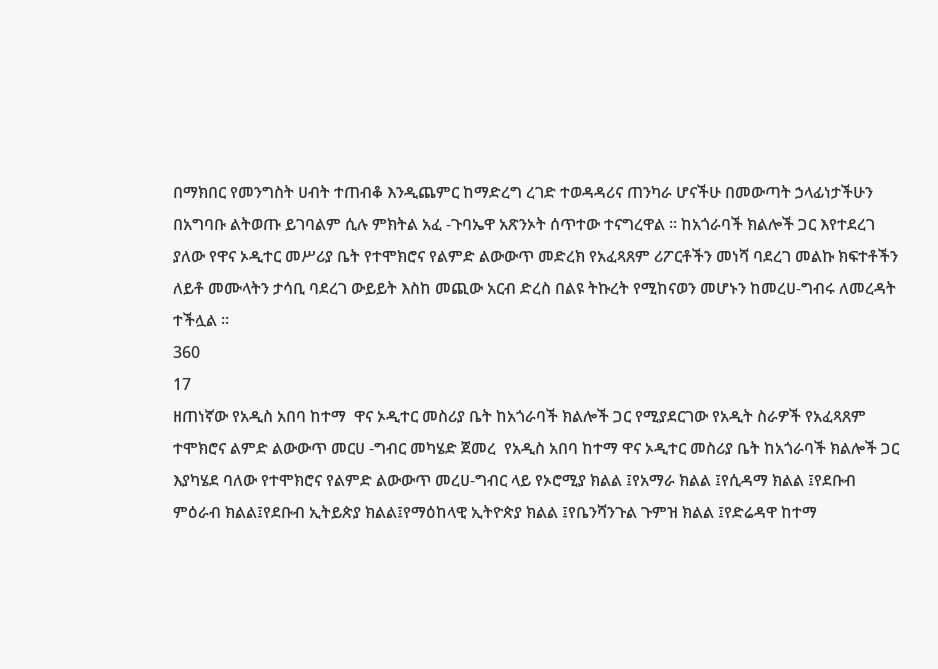በማክበር የመንግስት ሀብት ተጠብቆ እንዲጨምር ከማድረግ ረገድ ተወዳዳሪና ጠንካራ ሆናችሁ በመውጣት ኃላፊነታችሁን በአግባቡ ልትወጡ ይገባልም ሲሉ ምክትል አፈ -ጉባኤዋ አጽንኦት ሰጥተው ተናግረዋል ። ከአጎራባች ክልሎች ጋር እየተደረገ ያለው የዋና ኦዲተር መሥሪያ ቤት የተሞክሮና የልምድ ልውውጥ መድረክ የአፈጻጸም ሪፖርቶችን መነሻ ባደረገ መልኩ ክፍተቶችን ለይቶ መሙላትን ታሳቢ ባደረገ ውይይት እስከ መጪው አርብ ድረስ በልዩ ትኩረት የሚከናወን መሆኑን ከመረሀ-ግብሩ ለመረዳት ተችሏል ።
360
17
ዘጠነኛው የአዲስ አበባ ከተማ  ዋና ኦዲተር መስሪያ ቤት ከአጎራባች ክልሎች ጋር የሚያደርገው የአዲት ስራዎች የአፈጻጸም ተሞክሮና ልምድ ልውውጥ መርሀ -ግብር መካሄድ ጀመረ  የአዲስ አበባ ከተማ ዋና ኦዲተር መስሪያ ቤት ከአጎራባች ክልሎች ጋር እያካሄደ ባለው የተሞክሮና የልምድ ልውውጥ መረሀ-ግብር ላይ የኦሮሚያ ክልል ፤የአማራ ክልል ፤የሲዳማ ክልል ፤የደቡብ ምዕራብ ክልል፤የደቡብ ኢትይጵያ ክልል፤የማዕከላዊ ኢትዮጵያ ክልል ፤የቤንሻንጉል ጉምዝ ክልል ፤የድሬዳዋ ከተማ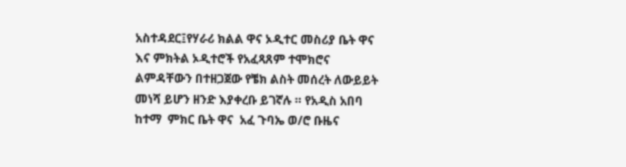አስተዳደር፤የሃራሪ ክልል ዋና ኦዲተር መስሪያ ቤት ዋና እና ምክትል ኦዲተሮች የአፈጻጸም ተሞክሮና ልምዳቸውን በተዘጋጀው የቼክ ልስት መሰረት ለውይይት መነሻ ይሆን ዘንድ እያቀረቡ ይገኛሉ ። የአዲስ አበባ ከተማ  ምክር ቤት ዋና  አፈ ጉባኤ ወ/ሮ ቡዜና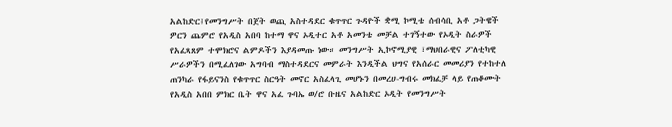አልከድር፤የመንግሥት በጀት ወጪ አስተዳደር ቁጥጥር ጉዳዮች ቋሚ ኮሚቴ ሰብሳቢ አቶ ጋትዌች ዎርን ጨምሮ የአዲስ አበባ ከተማ ዋና ኦዲተር አቶ አመንቴ መቻል ተገኝተው የኦዲት ስራዎች የአፈጻጸም ተሞክሮና ልምዶችን እያዳመጡ ነው። መንግሥት ኢኮኖሚያዊ ፣ማህበራዊና ፖለቲካዊ ሥራዎችን በሚፈለገው አግባብ ማስተዳደርና መምራት እንዲችል ህግና የአሰራር መመሪያን የተከተለ ጠንካራ የፋይናንስ የቁጥጥር ስርዓት መኖር አስፈላጊ መሆኑን በመረሀ-ግብሩ መክፈቻ ላይ የጠቆሙት የአዲስ አበበ ምክር ቤት ዋና አፈ ጉባኤ ወ/ሮ ቡዜና አልከድር ኦዲት የመንግሥት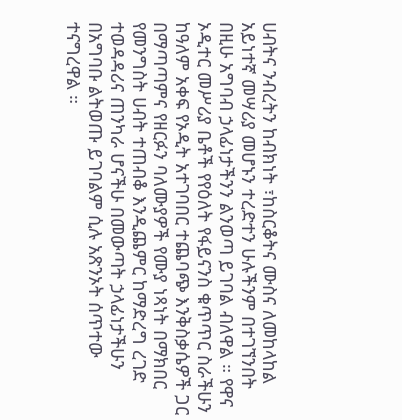ሀብትና ንብረትን ከብክነት ፣ከስርቆትና ሙስና ለመከላከል አይነተኛ መሣሪያ መሆኑን ተረድተን ሁሉችንም በተገኘንበት በዚሁ አግባብ ኃላፊነታችንን ልንወጣ ይገባል ብለዋል ። የዋና ኦዲተር መሥሪያ ቤቶች የየዕለት የፋይናንስ ቁጥጥር ስራችሁን ከዓለም አቀፍ የኦዲት አተገባበር ተጨባጭ እንቅስቃሴዎች ጋር በማጣጣምና የዘርፉን ባለሙያዎች የሙያ ነጻነት በማክበር የመንግስት ሀብት ተጠብቆ እንዲጨምር ከማድረግ ረገድ ተወዳዳሪና ጠንካራ ሆናችሁ በመውጣት ኃላፊነታችሁን በአግባቡ ልትወጡ ይገባልም ሲሉ አጽንኦት ሰጥተው ተናግረዋል ።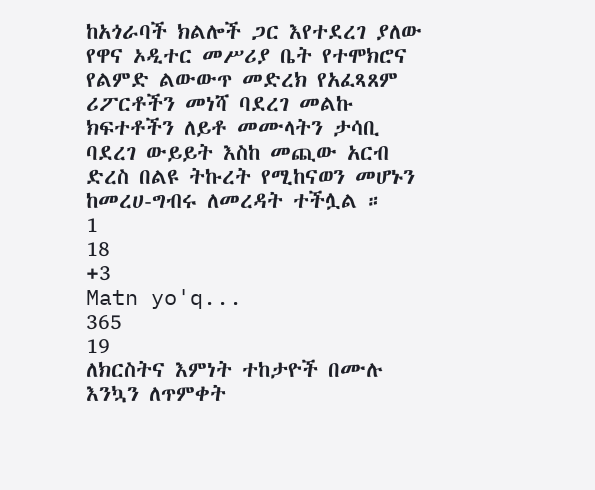ከአጎራባች ክልሎች ጋር እየተደረገ ያለው የዋና ኦዲተር መሥሪያ ቤት የተሞክሮና የልምድ ልውውጥ መድረክ የአፈጻጸም ሪፖርቶችን መነሻ ባደረገ መልኩ ክፍተቶችን ለይቶ መሙላትን ታሳቢ ባደረገ ውይይት እስከ መጪው አርብ ድረስ በልዩ ትኩረት የሚከናወን መሆኑን ከመረሀ-ግብሩ ለመረዳት ተችሏል ።
1
18
+3
Matn yo'q...
365
19
ለክርስትና እምነት ተከታዮች በሙሉ እንኳን ለጥምቀት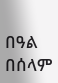በዓል በሰላም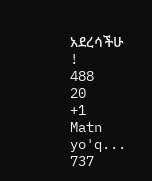አደረሳችሁ !
488
20
+1
Matn yo'q...
737